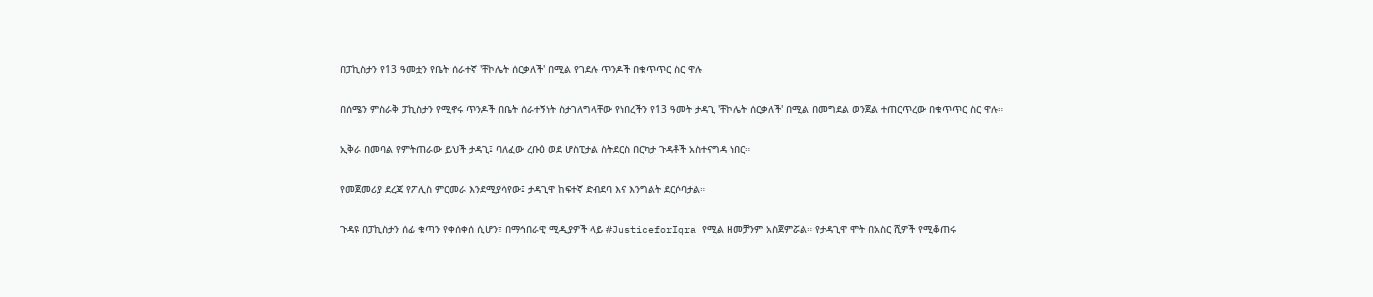በፓኪስታን የ13 ዓመቷን የቤት ሰራተኛ 'ቸኮሌት ሰርቃለች' በሚል የገደሉ ጥንዶች በቁጥጥር ስር ዋሉ

በሰሜን ምስራቅ ፓኪስታን የሚኖሩ ጥንዶች በቤት ሰራተኝነት ስታገለግላቸው የነበረችን የ13 ዓመት ታዳጊ 'ቸኮሌት ሰርቃለች' በሚል በመግደል ወንጀል ተጠርጥረው በቁጥጥር ስር ዋሉ።

ኢቅራ በመባል የምትጠራው ይህች ታዳጊ፤ ባለፈው ረቡዕ ወደ ሆስፒታል ስትደርስ በርካታ ጉዳቶች አስተናግዳ ነበር።

የመጀመሪያ ደረጃ የፖሊስ ምርመራ እንደሚያሳየው፤ ታዳጊዋ ከፍተኛ ድብደባ እና እንግልት ደርሶባታል።

ጉዳዩ በፓኪስታን ሰፊ ቁጣን የቀሰቀሰ ሲሆን፣ በማኅበራዊ ሚዲያዎች ላይ #JusticeforIqra የሚል ዘመቻንም አስጀምሯል። የታዳጊዋ ሞት በአስር ሺዎች የሚቆጠሩ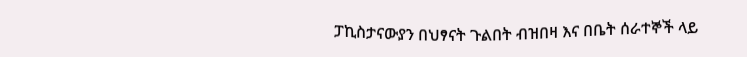ፓኪስታናውያን በህፃናት ጉልበት ብዝበዛ እና በቤት ሰራተኞች ላይ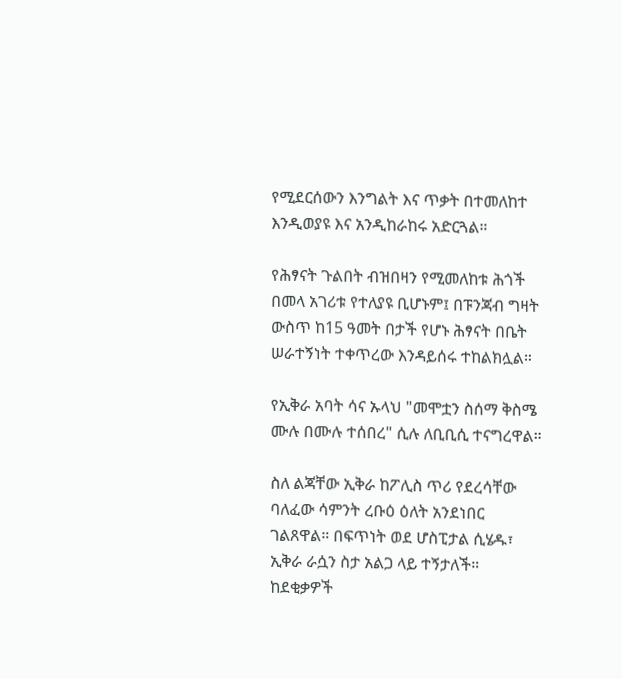የሚደርሰውን እንግልት እና ጥቃት በተመለከተ እንዲወያዩ እና አንዲከራከሩ አድርጓል።

የሕፃናት ጉልበት ብዝበዛን የሚመለከቱ ሕጎች በመላ አገሪቱ የተለያዩ ቢሆኑም፤ በፑንጃብ ግዛት ውስጥ ከ15 ዓመት በታች የሆኑ ሕፃናት በቤት ሠራተኝነት ተቀጥረው እንዳይሰሩ ተከልክሏል።

የኢቅራ አባት ሳና ኡላህ "መሞቷን ስሰማ ቅስሜ ሙሉ በሙሉ ተሰበረ" ሲሉ ለቢቢሲ ተናግረዋል።

ስለ ልጃቸው ኢቅራ ከፖሊስ ጥሪ የደረሳቸው ባለፈው ሳምንት ረቡዕ ዕለት አንደነበር ገልጸዋል። በፍጥነት ወደ ሆስፒታል ሲሄዱ፣ ኢቅራ ራሷን ስታ አልጋ ላይ ተኝታለች። ከደቂቃዎች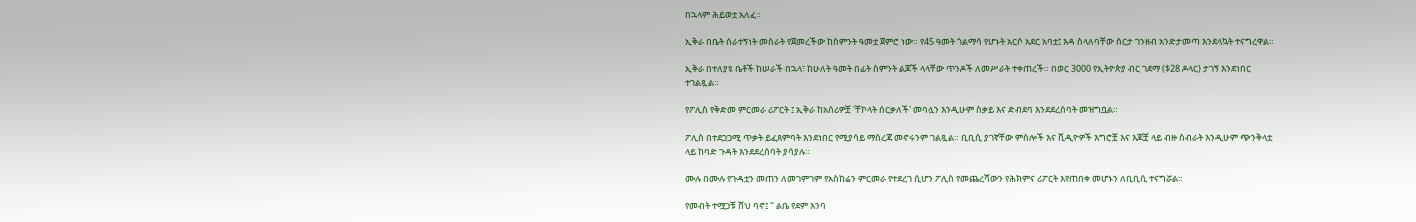በኋላም ሕይወቷ አለፈ።

ኢቅራ በቤት ሰራተኝነት መስራት የጀመረችው ከስምንት ዓመቷ ጀምሮ ነው። የ45 ዓመት ጎልማሳ የሆኑት አርሶ አደር አባቷ፤ እዳ ስላለባቸው ሰርታ ገንዘብ አንድታመጣ እንደላኳት ተናግረዋል።

ኢቅራ በተለያዩ ቤቶች ከሠራች በኋላ፣ ከሁለት ዓመት በፊት ስምንት ልጆች ላላቸው ጥንዶች ለመሥራት ተቀጠረች። በወር 3000 የኢትዮጵያ ብር ገደማ ($28 ዶላር) ታገኝ እንደነበር ተገልጿል።

የፖሊስ የቅድመ ምርመራ ሪፖርት ፤ ኢቅራ ከአሰሪዎቿ 'ቸኮላት ሰርቃለች' መባሏን እንዲሁም ስቃይ እና ድብደባ እንደደረሰባት መዝግቧል።

ፖሊስ በተደጋጋሚ ጥቃት ይፈጸምባት እንደነበር የሚያሳይ ማስረጃ መኖሩንም ገልጿል። ቢቢሲ ያገኛቸው ምስሎች እና ቪዲዮዎች እግሮቿ እና እጆቿ ላይ ብዙ ስብራት እንዲሁም ጭንቅላቷ ላይ ከባድ ጉዳት እንደደረሰባት ያሳያሉ።

ሙሉ በሙሉ የጉዳቷን መጠን ለመገምገም የአስከሬን ምርመራ የተደረገ ሲሆን ፖሊስ የመጨረሻውን የሕክምና ሪፖርት እየጠበቀ መሆኑን ለቢቢሲ ተናግሯል።

የመብት ተሟጋቹ ሸህ ባኖ፤ " ልቤ የደም እንባ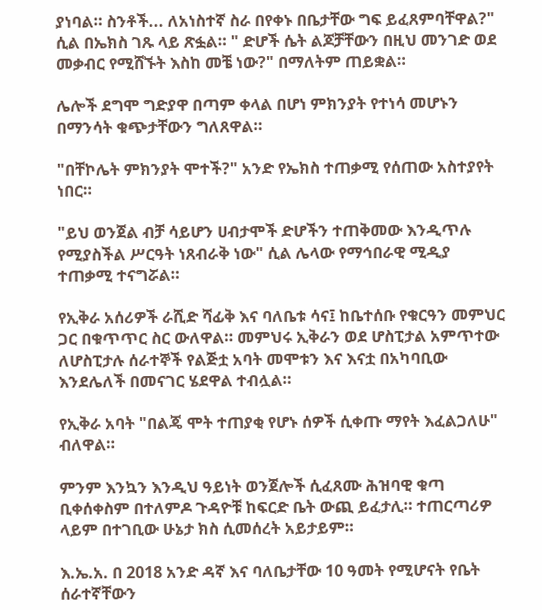ያነባል። ስንቶች... ለአነስተኛ ስራ በየቀኑ በቤታቸው ግፍ ይፈጸምባቸዋል?" ሲል በኤክስ ገጹ ላይ ጽፏል። " ድሆች ሴት ልጆቻቸውን በዚህ መንገድ ወደ መቃብር የሚሸኙት እስከ መቼ ነው?" በማለትም ጠይቋል።

ሌሎች ደግሞ ግድያዋ በጣም ቀላል በሆነ ምክንያት የተነሳ መሆኑን በማንሳት ቁጭታቸውን ግለጸዋል።

"በቸኮሌት ምክንያት ሞተች?" አንድ የኤክስ ተጠቃሚ የሰጠው አስተያየት ነበር።

"ይህ ወንጀል ብቻ ሳይሆን ሀብታሞች ድሆችን ተጠቅመው እንዲጥሉ የሚያስችል ሥርዓት ነጸብራቅ ነው" ሲል ሌላው የማኅበራዊ ሚዲያ ተጠቃሚ ተናግሯል።

የኢቅራ አሰሪዎች ራሺድ ሻፊቅ እና ባለቤቱ ሳና፤ ከቤተሰቡ የቁርዓን መምህር ጋር በቁጥጥር ስር ውለዋል። መምህሩ ኢቅራን ወደ ሆስፒታል አምጥተው ለሆስፒታሉ ሰራተኞች የልጅቷ አባት መሞቱን እና እናቷ በአካባቢው እንደሌለች በመናገር ሄደዋል ተብሏል።

የኢቅራ አባት "በልጄ ሞት ተጠያቂ የሆኑ ሰዎች ሲቀጡ ማየት እፈልጋለሁ" ብለዋል።

ምንም እንኳን እንዲህ ዓይነት ወንጀሎች ሲፈጸሙ ሕዝባዊ ቁጣ ቢቀሰቀስም በተለምዶ ጉዳዮቹ ከፍርድ ቤት ውጪ ይፈታሊ። ተጠርጣሪዎ ላይም በተገቢው ሁኔታ ክስ ሲመሰረት አይታይም።

እ.ኤ.አ. በ 2018 አንድ ዳኛ እና ባለቤታቸው 10 ዓመት የሚሆናት የቤት ሰራተኛቸውን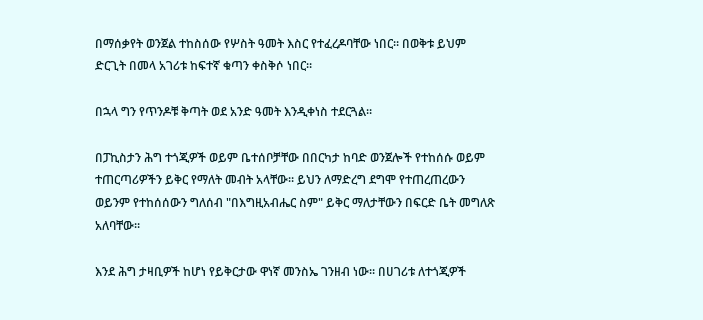በማሰቃየት ወንጀል ተከስሰው የሦስት ዓመት እስር የተፈረዶባቸው ነበር። በወቅቱ ይህም ድርጊት በመላ አገሪቱ ከፍተኛ ቁጣን ቀስቅሶ ነበር።

በኋላ ግን የጥንዶቹ ቅጣት ወደ አንድ ዓመት እንዲቀነስ ተደርጓል።

በፓኪስታን ሕግ ተጎጂዎች ወይም ቤተሰቦቻቸው በበርካታ ከባድ ወንጀሎች የተከሰሱ ወይም ተጠርጣሪዎችን ይቅር የማለት መብት አላቸው። ይህን ለማድረግ ደግሞ የተጠረጠረውን ወይንም የተከሰሰውን ግለሰብ "በእግዚአብሔር ስም" ይቅር ማለታቸውን በፍርድ ቤት መግለጽ አለባቸው።

እንደ ሕግ ታዛቢዎች ከሆነ የይቅርታው ዋነኛ መንስኤ ገንዘብ ነው። በሀገሪቱ ለተጎጂዎች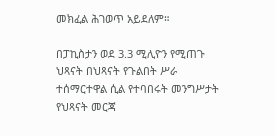መክፈል ሕገወጥ አይደለም።

በፓኪስታን ወደ 3.3 ሚሊዮን የሚጠጉ ህጻናት በህጻናት የጉልበት ሥራ ተሰማርተዋል ሲል የተባበሩት መንግሥታት የህጻናት መርጃ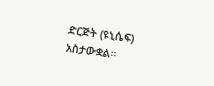ድርጅት (ዩኒሴፍ) አስታውቋል።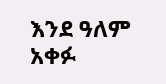እንደ ዓለም አቀፉ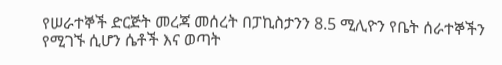የሠራተኞች ድርጅት መረጃ መሰረት በፓኪስታንን 8.5 ሚሊዮን የቤት ሰራተኞችን የሚገኙ ሲሆን ሴቶች እና ወጣት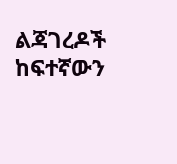ልጃገረዶች ከፍተኛውን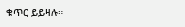ቁጥር ይይዛሉ።